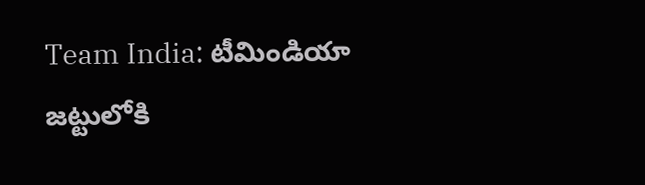Team India: టీమిండియా జట్టులోకి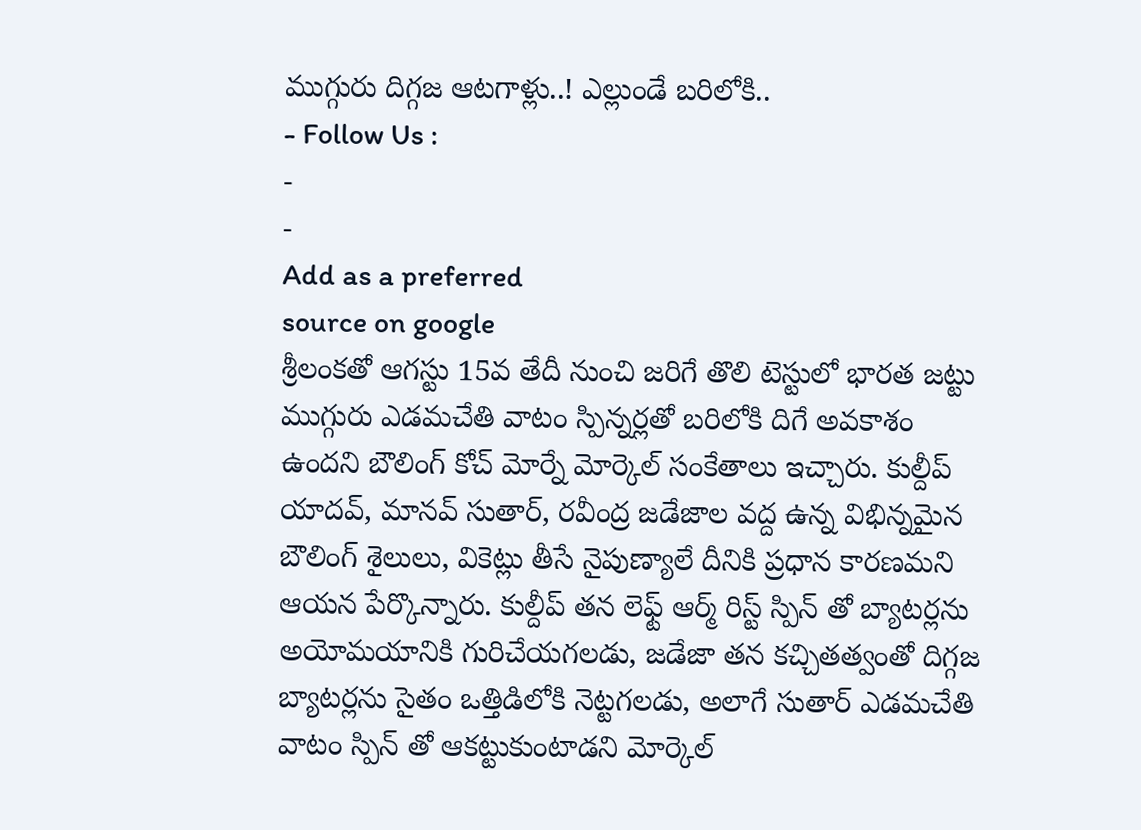ముగ్గురు దిగ్గజ ఆటగాళ్లు..! ఎల్లుండే బరిలోకి..
- Follow Us :
-
-
Add as a preferred
source on google
శ్రీలంకతో ఆగస్టు 15వ తేదీ నుంచి జరిగే తొలి టెస్టులో భారత జట్టు ముగ్గురు ఎడమచేతి వాటం స్పిన్నర్లతో బరిలోకి దిగే అవకాశం ఉందని బౌలింగ్ కోచ్ మోర్నే మోర్కెల్ సంకేతాలు ఇచ్చారు. కుల్దీప్ యాదవ్, మానవ్ సుతార్, రవీంద్ర జడేజాల వద్ద ఉన్న విభిన్నమైన బౌలింగ్ శైలులు, వికెట్లు తీసే నైపుణ్యాలే దీనికి ప్రధాన కారణమని ఆయన పేర్కొన్నారు. కుల్దీప్ తన లెఫ్ట్ ఆర్మ్ రిస్ట్ స్పిన్ తో బ్యాటర్లను అయోమయానికి గురిచేయగలడు, జడేజా తన కచ్చితత్వంతో దిగ్గజ బ్యాటర్లను సైతం ఒత్తిడిలోకి నెట్టగలడు, అలాగే సుతార్ ఎడమచేతి వాటం స్పిన్ తో ఆకట్టుకుంటాడని మోర్కెల్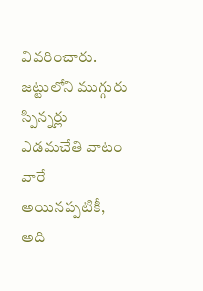వివరించారు.
జట్టులోని ముగ్గురు స్పిన్నర్లు ఎడమచేతి వాటం వారే అయినప్పటికీ, అది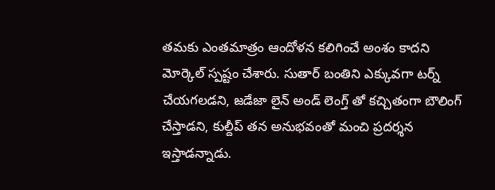తమకు ఎంతమాత్రం ఆందోళన కలిగించే అంశం కాదని మోర్కెల్ స్పష్టం చేశారు. సుతార్ బంతిని ఎక్కువగా టర్న్ చేయగలడని, జడేజా లైన్ అండ్ లెంగ్త్ తో కచ్చితంగా బౌలింగ్ చేస్తాడని, కుల్దీప్ తన అనుభవంతో మంచి ప్రదర్శన ఇస్తాడన్నాడు.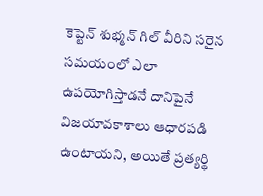కెప్టెన్ శుభ్మన్ గిల్ వీరిని సరైన సమయంలో ఎలా ఉపయోగిస్తాడనే దానిపైనే విజయావకాశాలు ఆధారపడి ఉంటాయని, అయితే ప్రత్యర్థి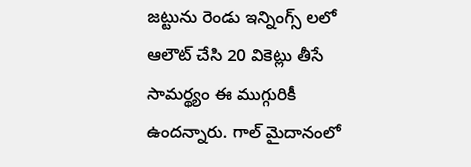జట్టును రెండు ఇన్నింగ్స్ లలో ఆలౌట్ చేసి 20 వికెట్లు తీసే సామర్థ్యం ఈ ముగ్గురికీ ఉందన్నారు. గాల్ మైదానంలో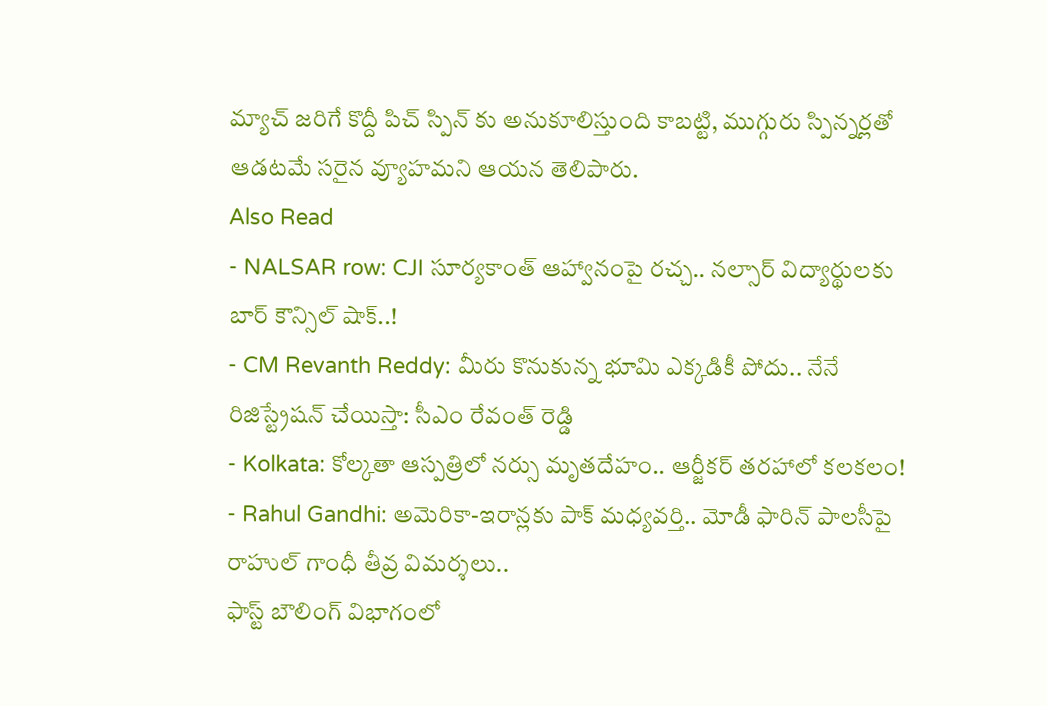మ్యాచ్ జరిగే కొద్దీ పిచ్ స్పిన్ కు అనుకూలిస్తుంది కాబట్టి, ముగ్గురు స్పిన్నర్లతో ఆడటమే సరైన వ్యూహమని ఆయన తెలిపారు.
Also Read
- NALSAR row: CJI సూర్యకాంత్ ఆహ్వానంపై రచ్చ.. నల్సార్ విద్యార్థులకు బార్ కౌన్సిల్ షాక్..!
- CM Revanth Reddy: మీరు కొనుకున్న భూమి ఎక్కడికీ పోదు.. నేనే రిజిస్ట్రేషన్ చేయిస్తా: సీఎం రేవంత్ రెడ్డి
- Kolkata: కోల్కతా ఆస్పత్రిలో నర్సు మృతదేహం.. ఆర్జీకర్ తరహాలో కలకలం!
- Rahul Gandhi: అమెరికా-ఇరాన్లకు పాక్ మధ్యవర్తి.. మోడీ ఫారిన్ పాలసీపై రాహుల్ గాంధీ తీవ్ర విమర్శలు..
ఫాస్ట్ బౌలింగ్ విభాగంలో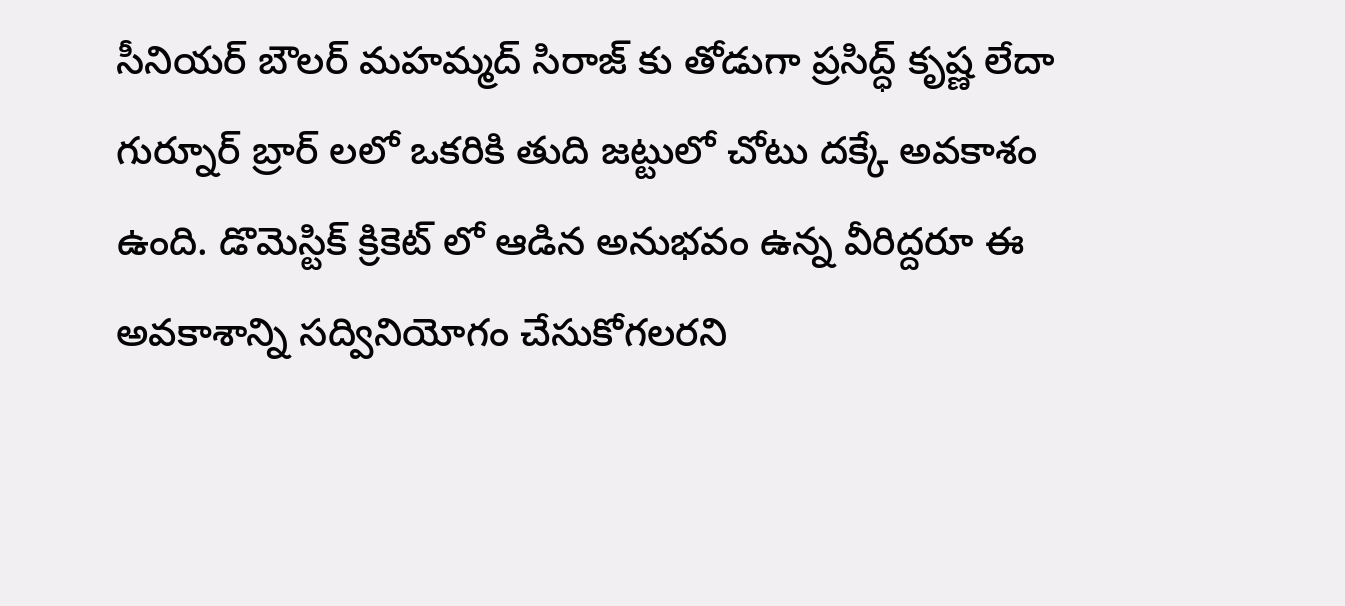సీనియర్ బౌలర్ మహమ్మద్ సిరాజ్ కు తోడుగా ప్రసిద్ధ్ కృష్ణ లేదా గుర్నూర్ బ్రార్ లలో ఒకరికి తుది జట్టులో చోటు దక్కే అవకాశం ఉంది. డొమెస్టిక్ క్రికెట్ లో ఆడిన అనుభవం ఉన్న వీరిద్దరూ ఈ అవకాశాన్ని సద్వినియోగం చేసుకోగలరని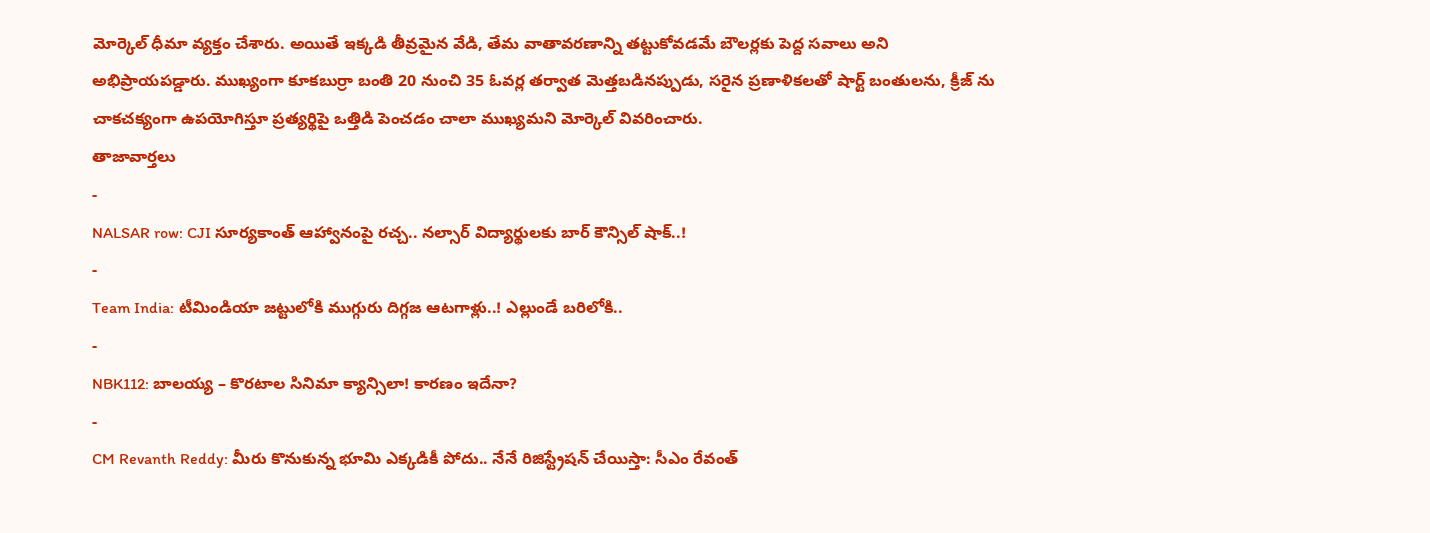మోర్కెల్ ధీమా వ్యక్తం చేశారు. అయితే ఇక్కడి తీవ్రమైన వేడి, తేమ వాతావరణాన్ని తట్టుకోవడమే బౌలర్లకు పెద్ద సవాలు అని అభిప్రాయపడ్డారు. ముఖ్యంగా కూకబుర్రా బంతి 20 నుంచి 35 ఓవర్ల తర్వాత మెత్తబడినప్పుడు, సరైన ప్రణాళికలతో షార్ట్ బంతులను, క్రీజ్ ను చాకచక్యంగా ఉపయోగిస్తూ ప్రత్యర్థిపై ఒత్తిడి పెంచడం చాలా ముఖ్యమని మోర్కెల్ వివరించారు.
తాజావార్తలు
-
NALSAR row: CJI సూర్యకాంత్ ఆహ్వానంపై రచ్చ.. నల్సార్ విద్యార్థులకు బార్ కౌన్సిల్ షాక్..!
-
Team India: టీమిండియా జట్టులోకి ముగ్గురు దిగ్గజ ఆటగాళ్లు..! ఎల్లుండే బరిలోకి..
-
NBK112: బాలయ్య – కొరటాల సినిమా క్యాన్సిలా! కారణం ఇదేనా?
-
CM Revanth Reddy: మీరు కొనుకున్న భూమి ఎక్కడికీ పోదు.. నేనే రిజిస్ట్రేషన్ చేయిస్తా: సీఎం రేవంత్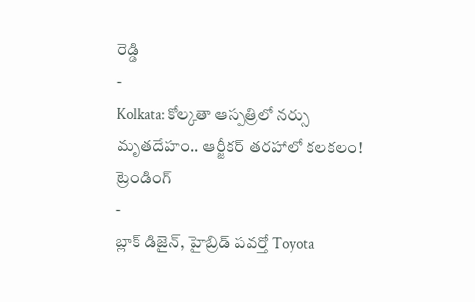రెడ్డి
-
Kolkata: కోల్కతా ఆస్పత్రిలో నర్సు మృతదేహం.. ఆర్జీకర్ తరహాలో కలకలం!
ట్రెండింగ్
-
బ్లాక్ డిజైన్, హైబ్రిడ్ పవర్తో Toyota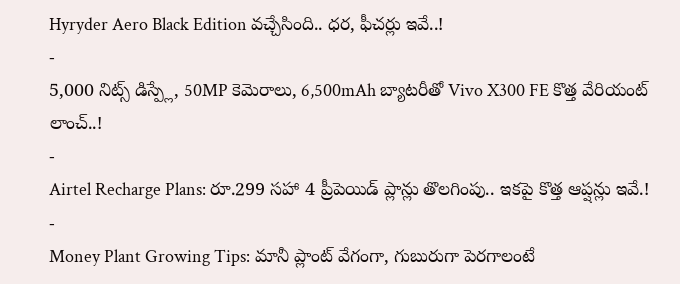Hyryder Aero Black Edition వచ్చేసింది.. ధర, ఫీచర్లు ఇవే..!
-
5,000 నిట్స్ డిస్ప్లే, 50MP కెమెరాలు, 6,500mAh బ్యాటరీతో Vivo X300 FE కొత్త వేరియంట్ లాంచ్..!
-
Airtel Recharge Plans: రూ.299 సహా 4 ప్రీపెయిడ్ ప్లాన్లు తొలగింపు.. ఇకపై కొత్త ఆప్షన్లు ఇవే.!
-
Money Plant Growing Tips: మానీ ప్లాంట్ వేగంగా, గుబురుగా పెరగాలంటే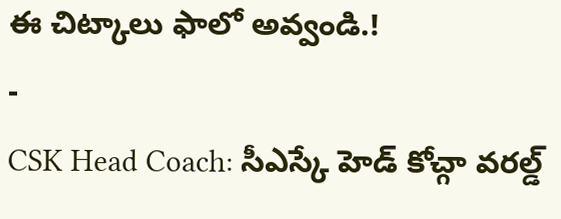ఈ చిట్కాలు ఫాలో అవ్వండి.!
-
CSK Head Coach: సీఎస్కే హెడ్ కోచ్గా వరల్డ్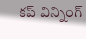కప్ విన్నింగ్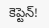కెప్టెన్!